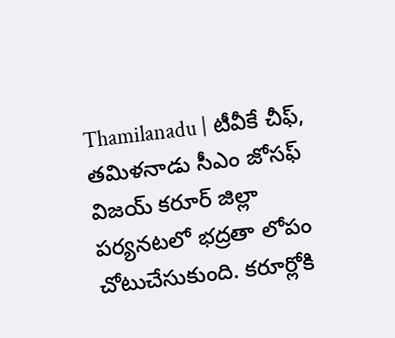Thamilanadu | టీవీకే చీఫ్, తమిళనాడు సీఎం జోసఫ్ విజయ్ కరూర్ జిల్లా పర్యనటలో భద్రతా లోపం చోటుచేసుకుంది. కరూర్లోకి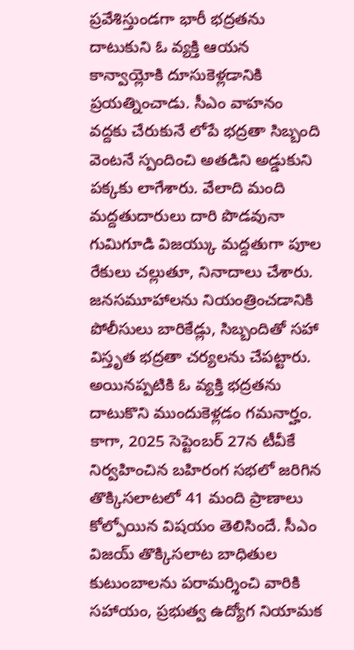ప్రవేశిస్తుండగా భారీ భద్రతను దాటుకుని ఓ వ్యక్తి ఆయన కాన్వాయ్లోకి దూసుకెళ్లడానికి ప్రయత్నించాడు. సీఎం వాహనం వద్దకు చేరుకునే లోపే భద్రతా సిబ్బంది వెంటనే స్పందించి అతడిని అడ్డుకుని పక్కకు లాగేశారు. వేలాది మంది మద్దతుదారులు దారి పొడవునా గుమిగూడి విజయ్కు మద్దతుగా పూల రేకులు చల్లుతూ, నినాదాలు చేశారు.
జనసమూహాలను నియంత్రించడానికి పోలీసులు బారికేడ్లు, సిబ్బందితో సహా విస్తృత భద్రతా చర్యలను చేపట్టారు. అయినప్పటికి ఓ వ్యక్తి భద్రతను దాటుకొని ముందుకెళ్లడం గమనార్హం. కాగా, 2025 సెప్టెంబర్ 27న టీవీకే నిర్వహించిన బహిరంగ సభలో జరిగిన తొక్కిసలాటలో 41 మంది ప్రాణాలు కోల్పోయిన విషయం తెలిసిందే. సీఎం విజయ్ తొక్కిసలాట బాధితుల కుటుంబాలను పరామర్శించి వారికి సహాయం, ప్రభుత్వ ఉద్యోగ నియామక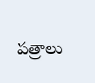పత్రాలు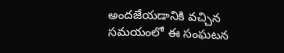అందజేయడానికి వచ్చిన సమయంలో ఈ సంఘటన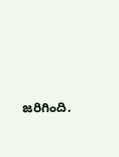జరిగింది.